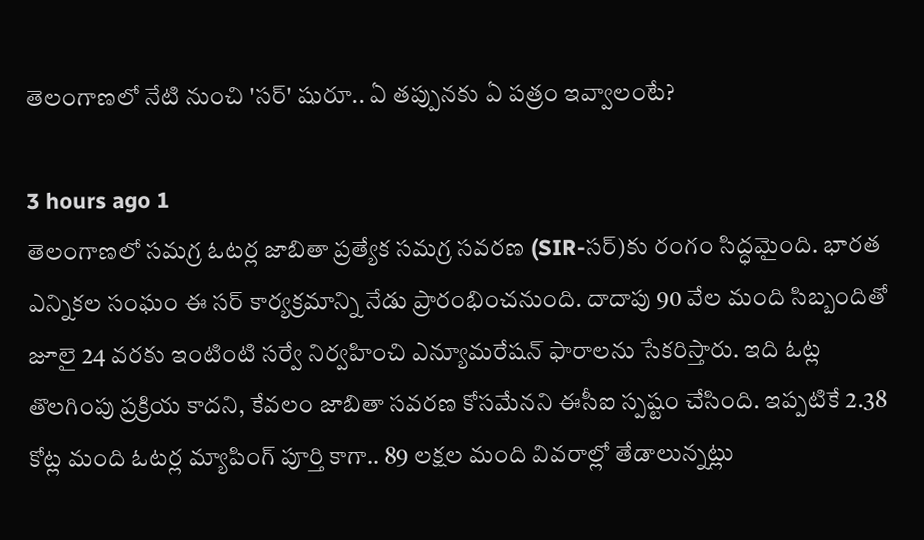తెలంగాణలో నేటి నుంచి 'సర్' షురూ.. ఏ తప్పునకు ఏ పత్రం ఇవ్వాలంటే?

3 hours ago 1
తెలంగాణలో సమగ్ర ఓటర్ల జాబితా ప్రత్యేక సమగ్ర సవరణ (SIR-సర్)కు రంగం సిద్ధమైంది. భారత ఎన్నికల సంఘం ఈ సర్ కార్యక్రమాన్ని నేడు ప్రారంభించనుంది. దాదాపు 90 వేల మంది సిబ్బందితో జూలై 24 వరకు ఇంటింటి సర్వే నిర్వహించి ఎన్యూమరేషన్‌ ఫారాలను సేకరిస్తారు. ఇది ఓట్ల తొలగింపు ప్రక్రియ కాదని, కేవలం జాబితా సవరణ కోసమేనని ఈసీఐ స్పష్టం చేసింది. ఇప్పటికే 2.38 కోట్ల మంది ఓటర్ల మ్యాపింగ్‌ పూర్తి కాగా.. 89 లక్షల మంది వివరాల్లో తేడాలున్నట్లు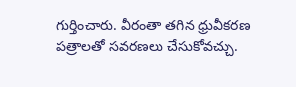గుర్తించారు. వీరంతా తగిన ధ్రువీకరణ పత్రాలతో సవరణలు చేసుకోవచ్చు.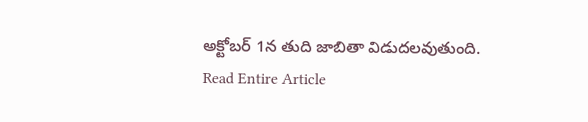అక్టోబర్‌ 1న తుది జాబితా విడుదలవుతుంది.
Read Entire Article